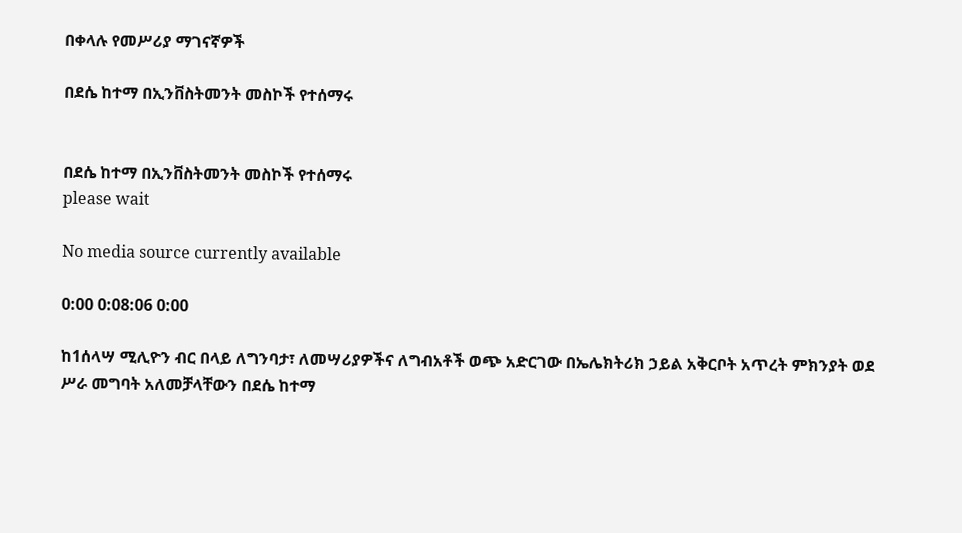በቀላሉ የመሥሪያ ማገናኛዎች

በደሴ ከተማ በኢንቨስትመንት መስኮች የተሰማሩ


በደሴ ከተማ በኢንቨስትመንት መስኮች የተሰማሩ
please wait

No media source currently available

0:00 0:08:06 0:00

ከ1ሰላሣ ሚሊዮን ብር በላይ ለግንባታ፣ ለመሣሪያዎችና ለግብአቶች ወጭ አድርገው በኤሌክትሪክ ኃይል አቅርቦት አጥረት ምክንያት ወደ ሥራ መግባት አለመቻላቸውን በደሴ ከተማ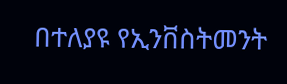በተለያዩ የኢንቨስትመንት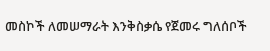መስኮች ለመሠማራት እንቅስቃሴ የጀመሩ ግለሰቦች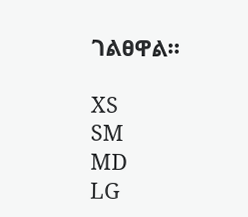ገልፀዋል።

XS
SM
MD
LG